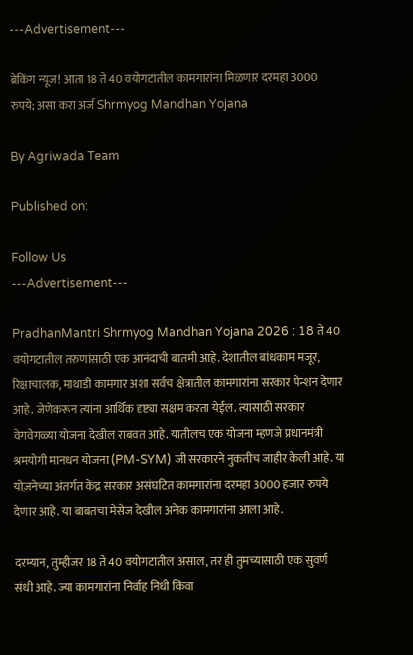---Advertisement---

ब्रेकिंग न्यूज! आता 18 ते 40 वयोगटातील कामगारांना मिळणार दरमहा 3000 रुपये; असा करा अर्ज Shrmyog Mandhan Yojana

By Agriwada Team

Published on:

Follow Us
---Advertisement---

PradhanMantri Shrmyog Mandhan Yojana 2026 : 18 ते 40 वयोगटातील तरुणांसाठी एक आनंदाची बातमी आहे. देशातील बांधकाम मजूर, रिक्षाचालक, माथाडी कामगार अशा सर्वच क्षेत्रातील कामगारांना सरकार पेन्शन देणार आहे. जेणेकरून त्यांना आर्थिक दृष्ट्या सक्षम करता येईल. त्यासाठी सरकार वेगवेगळ्या योजना देखील राबवत आहे. यातीलच एक योजना म्हणजे प्रधानमंत्री श्रमयोगी मानधन योजना (PM-SYM) जी सरकारने नुकतीच जाहीर केली आहे. या योज़नेच्या अंतर्गत केंद्र सरकार असंघटित कामगारांना दरमहा 3000 हजार रुपये देणार आहे. या बाबतचा मेसेज देखील अनेक कामगारांना आला आहे.

दरम्यान, तुम्हीजर 18 ते 40 वयोगटातील असाल, तर ही तुमच्यासाठी एक सुवर्ण संधी आहे. ज्या कामगारांना निर्वाह निधी किंवा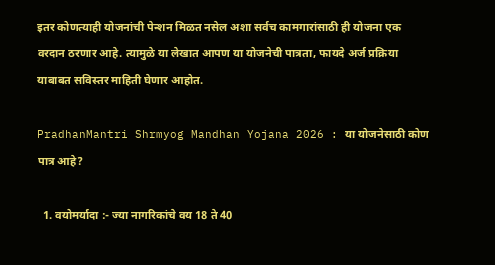इतर कोणत्याही योजनांची पेन्शन मिळत नसेल अशा सर्वच कामगारांसाठी ही योजना एक वरदान ठरणार आहे. त्यामुळे या लेखात आपण या योजनेची पात्रता, फायदे अर्ज प्रक्रिया याबाबत सविस्तर माहिती घेणार आहोत.

PradhanMantri Shrmyog Mandhan Yojana 2026 : या योजनेसाठी कोण पात्र आहे?

  1. वयोमर्यादा :- ज्या नागरिकांचे वय 18 ते 40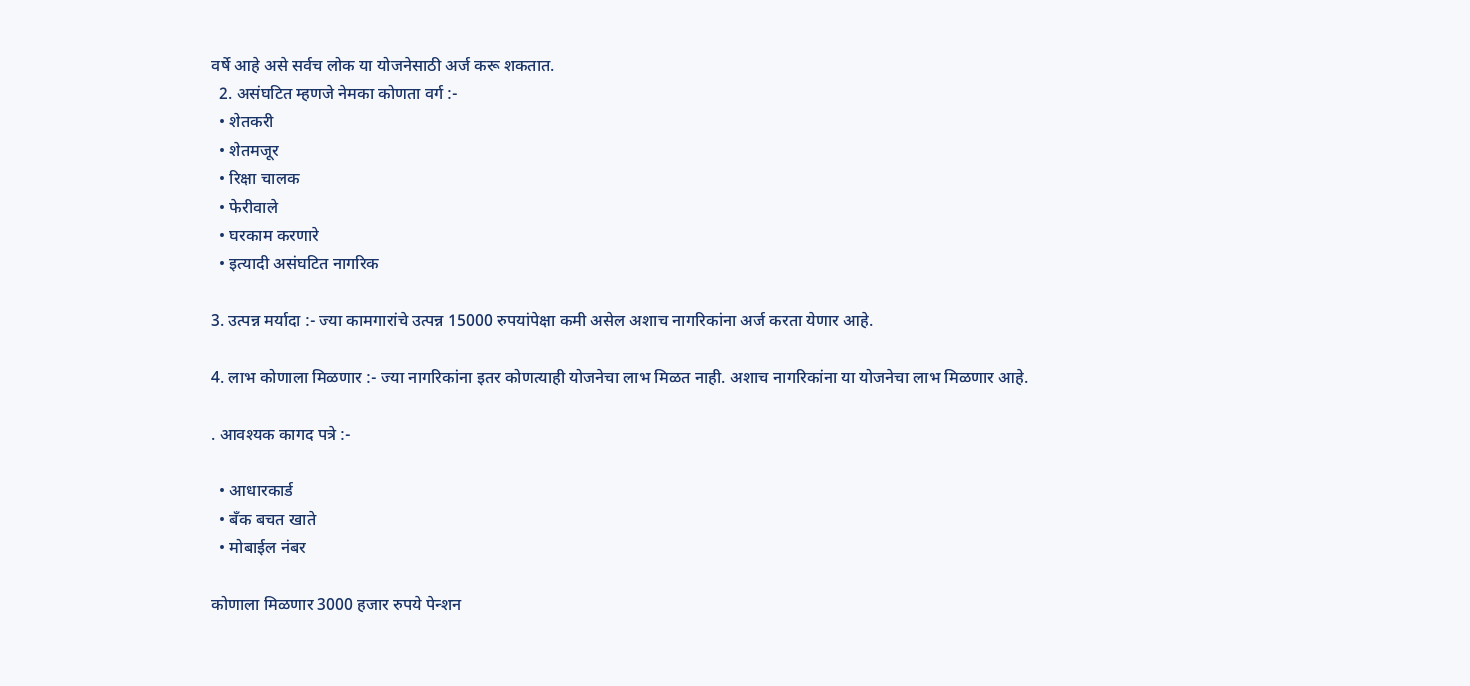वर्षे आहे असे सर्वच लोक या योजनेसाठी अर्ज करू शकतात.
  2. असंघटित म्हणजे नेमका कोणता वर्ग :-
  • शेतकरी
  • शेतमजूर
  • रिक्षा चालक
  • फेरीवाले
  • घरकाम करणारे
  • इत्यादी असंघटित नागरिक

3. उत्पन्न मर्यादा :- ज्या कामगारांचे उत्पन्न 15000 रुपयांपेक्षा कमी असेल अशाच नागरिकांना अर्ज करता येणार आहे.

4. लाभ कोणाला मिळणार :- ज्या नागरिकांना इतर कोणत्याही योजनेचा लाभ मिळत नाही. अशाच नागरिकांना या योजनेचा लाभ मिळणार आहे.

. आवश्यक कागद पत्रे :-

  • आधारकार्ड
  • बँक बचत खाते
  • मोबाईल नंबर

कोणाला मिळणार 3000 हजार रुपये पेन्शन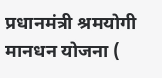प्रधानमंत्री श्रमयोगी मानधन योजना (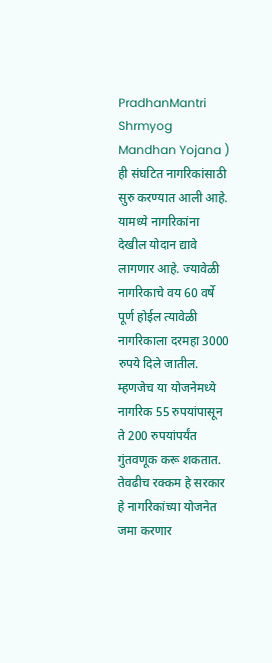PradhanMantri Shrmyog Mandhan Yojana ) ही संघटित नागरिकांसाठी सुरु करण्यात आली आहे. यामध्ये नागरिकांना देखील योदान द्यावे लागणार आहे. ज्यावेळी नागरिकाचे वय 60 वर्षे पूर्ण होईल त्यावेळी नागरिकाला दरमहा 3000 रुपये दिले जातील. म्हणजेच या योजनेमध्ये नागरिक 55 रुपयांपासून ते 200 रुपयांपर्यंत गुंतवणूक करू शकतात. तेवढीच रक्कम हे सरकार हे नागरिकांच्या योजनेत जमा करणार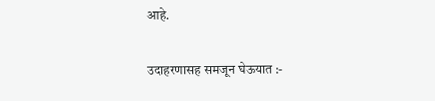आहे.

उदाहरणासह समजून घेऊयात :-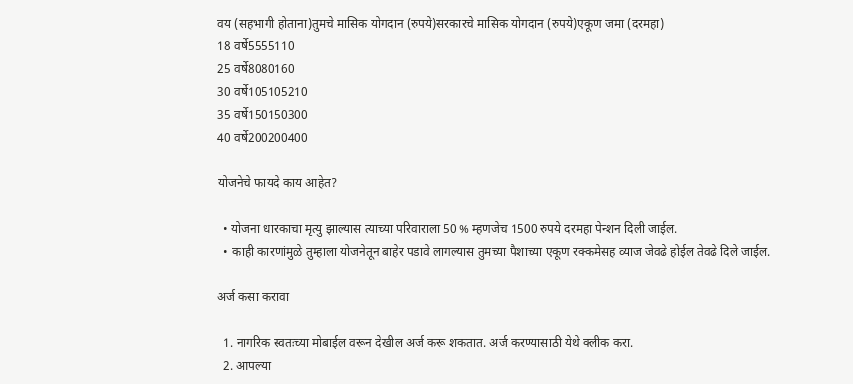वय (सहभागी होताना)तुमचे मासिक योगदान (रुपये)सरकारचे मासिक योगदान (रुपये)एकूण जमा (दरमहा)
18 वर्षे5555110
25 वर्षे8080160
30 वर्षे105105210
35 वर्षे150150300
40 वर्षे200200400

योजनेचे फायदे काय आहेत?

  • योजना धारकाचा मृत्यु झाल्यास त्याच्या परिवाराला 50 % म्हणजेच 1500 रुपये दरमहा पेन्शन दिली जाईल.
  • काही कारणांमुळे तुम्हाला योजनेतून बाहेर पडावे लागल्यास तुमच्या पैशाच्या एकूण रक्कमेसह व्याज जेवढे होईल तेवढे दिले जाईल.

अर्ज कसा करावा

  1. नागरिक स्वतःच्या मोबाईल वरून देखील अर्ज करू शकतात. अर्ज करण्यासाठी येथे क्लीक करा.
  2. आपल्या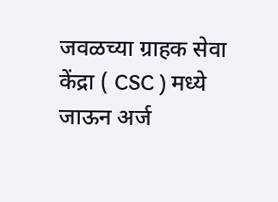जवळच्या ग्राहक सेवा केंद्रा ( CSC ) मध्ये जाऊन अर्ज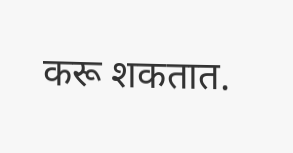करू शकतात.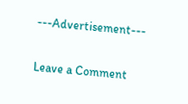---Advertisement---

Leave a Comment